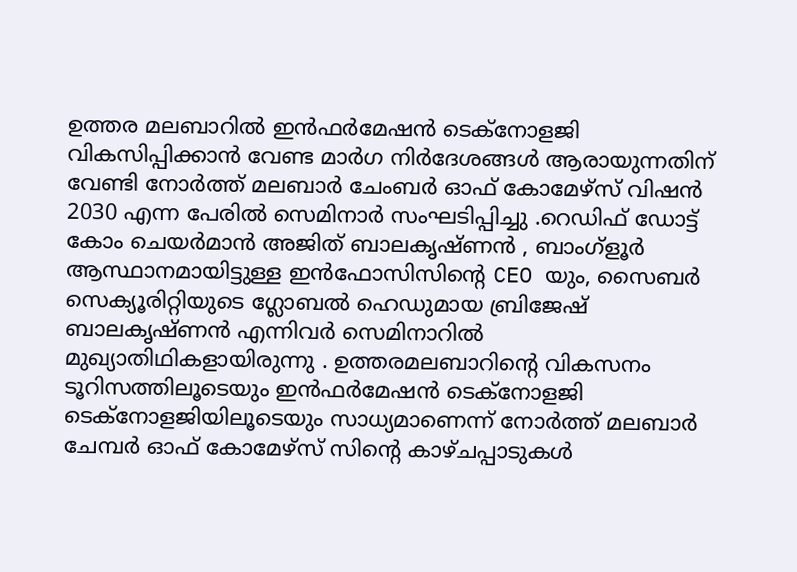ഉത്തര മലബാറിൽ ഇൻഫർമേഷൻ ടെക്നോളജി വികസിപ്പിക്കാൻ വേണ്ട മാർഗ നിർദേശങ്ങൾ ആരായുന്നതിന് വേണ്ടി നോർത്ത് മലബാർ ചേംബർ ഓഫ് കോമേഴ്സ് വിഷൻ 2030 എന്ന പേരിൽ സെമിനാർ സംഘടിപ്പിച്ചു .റെഡിഫ് ഡോട്ട് കോം ചെയർമാൻ അജിത് ബാലകൃഷ്ണൻ , ബാംഗ്ളൂർ ആസ്ഥാനമായിട്ടുള്ള ഇൻഫോസിസിന്റെ CEO യും, സൈബർ സെക്യൂരിറ്റിയുടെ ഗ്ലോബൽ ഹെഡുമായ ബ്രിജേഷ് ബാലകൃഷ്ണൻ എന്നിവർ സെമിനാറിൽ മുഖ്യാതിഥികളായിരുന്നു . ഉത്തരമലബാറിന്റെ വികസനം ടൂറിസത്തിലൂടെയും ഇൻഫർമേഷൻ ടെക്നോളജി ടെക്നോളജിയിലൂടെയും സാധ്യമാണെന്ന് നോർത്ത് മലബാർ ചേമ്പർ ഓഫ് കോമേഴ്സ് സിന്റെ കാഴ്ചപ്പാടുകൾ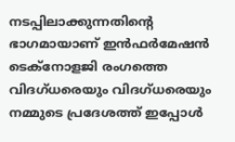നടപ്പിലാക്കുന്നതിന്റെ ഭാഗമായാണ് ഇൻഫർമേഷൻ ടെക്നോളജി രംഗത്തെ വിദഗ്ധരെയും വിദഗ്ധരെയും നമ്മുടെ പ്രദേശത്ത് ഇപ്പോൾ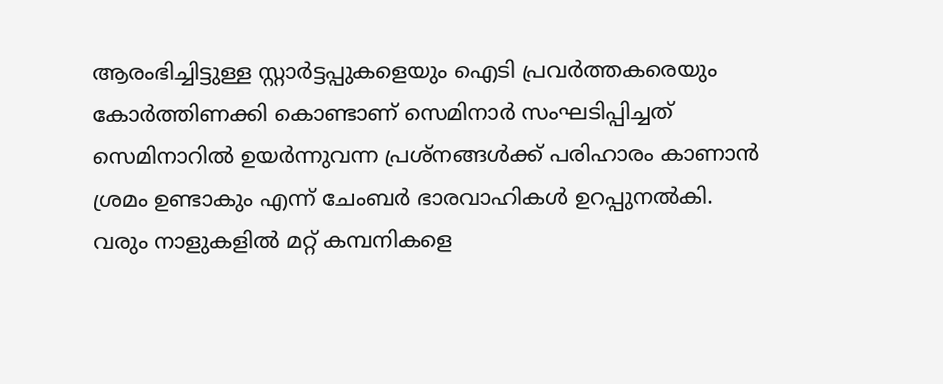ആരംഭിച്ചിട്ടുള്ള സ്റ്റാർട്ടപ്പുകളെയും ഐടി പ്രവർത്തകരെയും കോർത്തിണക്കി കൊണ്ടാണ് സെമിനാർ സംഘടിപ്പിച്ചത് സെമിനാറിൽ ഉയർന്നുവന്ന പ്രശ്നങ്ങൾക്ക് പരിഹാരം കാണാൻ ശ്രമം ഉണ്ടാകും എന്ന് ചേംബർ ഭാരവാഹികൾ ഉറപ്പുനൽകി. വരും നാളുകളിൽ മറ്റ് കമ്പനികളെ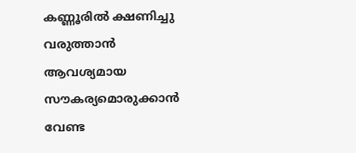കണ്ണൂരിൽ ക്ഷണിച്ചു വരുത്താൻ ആവശ്യമായ സൗകര്യമൊരുക്കാൻ വേണ്ട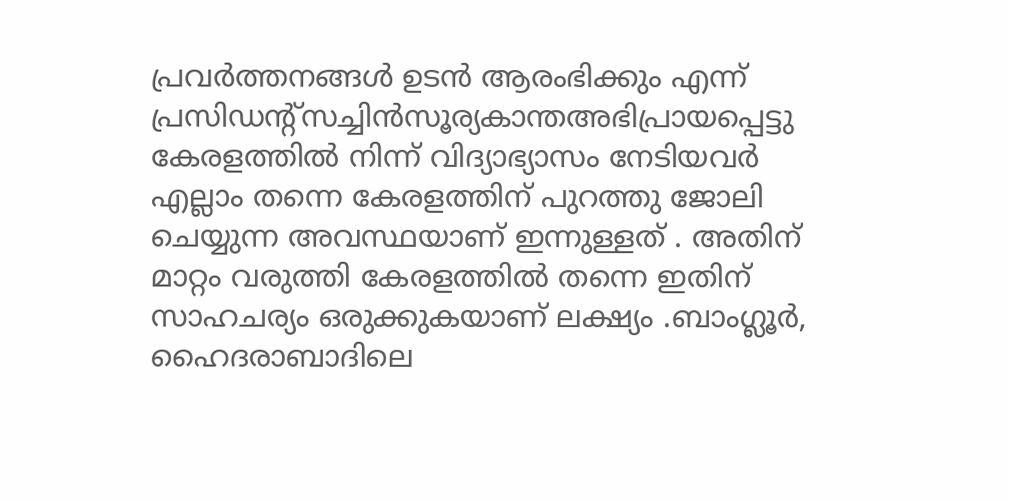പ്രവർത്തനങ്ങൾ ഉടൻ ആരംഭിക്കും എന്ന് പ്രസിഡന്റ്സച്ചിൻസൂര്യകാന്തഅഭിപ്രായപ്പെട്ടു കേരളത്തിൽ നിന്ന് വിദ്യാഭ്യാസം നേടിയവർ എല്ലാം തന്നെ കേരളത്തിന് പുറത്തു ജോലി ചെയ്യുന്ന അവസ്ഥയാണ് ഇന്നുള്ളത് . അതിന് മാറ്റം വരുത്തി കേരളത്തിൽ തന്നെ ഇതിന് സാഹചര്യം ഒരുക്കുകയാണ് ലക്ഷ്യം .ബാംഗ്ലൂർ, ഹൈദരാബാദിലെ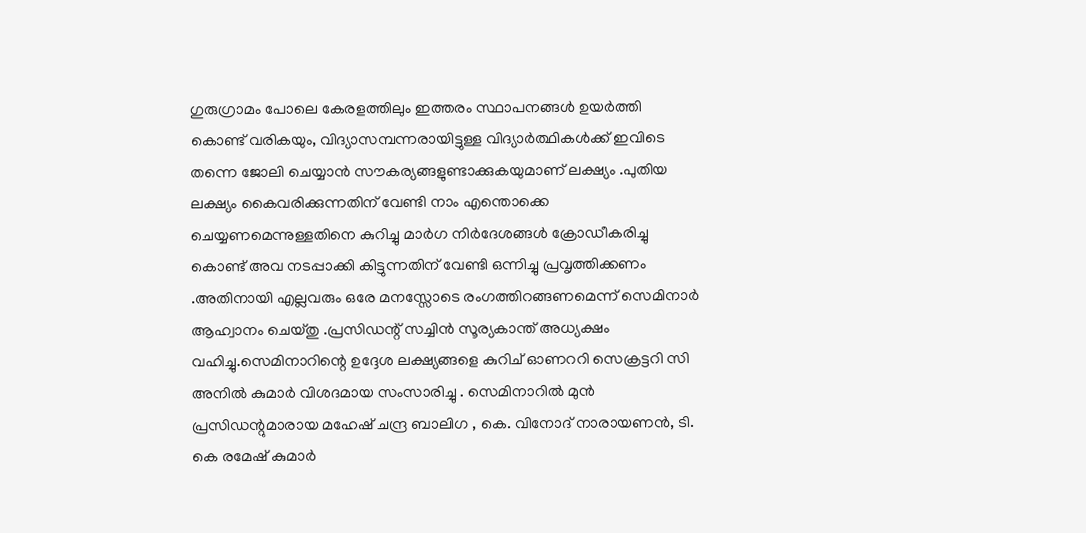ഗുരുഗ്രാമം പോലെ കേരളത്തിലും ഇത്തരം സ്ഥാപനങ്ങൾ ഉയർത്തി കൊണ്ട് വരികയും, വിദ്യാസമ്പന്നരായിട്ടുള്ള വിദ്യാർത്ഥികൾക്ക് ഇവിടെ തന്നെ ജോലി ചെയ്യാൻ സൗകര്യങ്ങളുണ്ടാക്കുകയുമാണ് ലക്ഷ്യം .പുതിയ ലക്ഷ്യം കൈവരിക്കുന്നതിന് വേണ്ടി നാം എന്തൊക്കെ ചെയ്യണമെന്നുള്ളതിനെ കുറിച്ചു മാർഗ നിർദേശങ്ങൾ ക്രോഡീകരിച്ചു കൊണ്ട് അവ നടപ്പാക്കി കിട്ടുന്നതിന് വേണ്ടി ഒന്നിച്ചു പ്രവൃത്തിക്കണം .അതിനായി എല്ലവരും ഒരേ മനസ്സോടെ രംഗത്തിറങ്ങണമെന്ന് സെമിനാർ ആഹ്വാനം ചെയ്തു .പ്രസിഡന്റ് സച്ചിൻ സൂര്യകാന്ത് അധ്യക്ഷം വഹിച്ചു.സെമിനാറിന്റെ ഉദ്ദേശ ലക്ഷ്യങ്ങളെ കുറിച് ഓണററി സെക്രട്ടറി സി അനിൽ കുമാർ വിശദമായ സംസാരിച്ചു . സെമിനാറിൽ മുൻ പ്രസിഡന്റുമാരായ മഹേഷ് ചന്ദ്ര ബാലിഗ , കെ. വിനോദ് നാരായണൻ, ടി. കെ രമേഷ് കുമാർ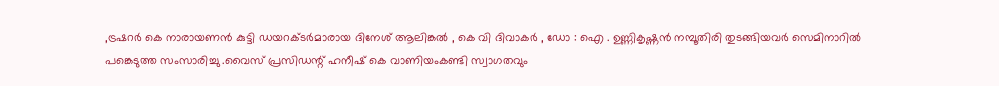,ട്രഷറർ കെ നാരായണൻ കുട്ടി ഡയറക്ടർമാരായ ദിനേശ് ആലിങ്കൽ , കെ വി ദിവാകർ , ഡോ : ഐ . ഉണ്ണികൃഷ്ണൻ നമ്പൂതിരി തുടങ്ങിയവർ സെമിനാറിൽ പങ്കെടുത്ത സംസാരിച്ചു .വൈസ് പ്രസിഡന്റ് ഹനീഷ് കെ വാണിയംകണ്ടി സ്വാഗതവും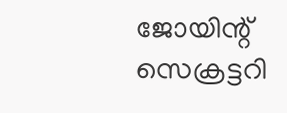ജോയിന്റ് സെക്രട്ടറി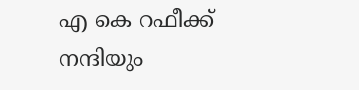എ കെ റഫീക്ക് നന്ദിയും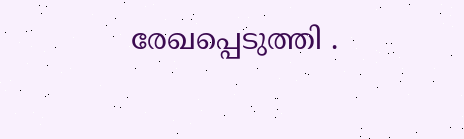രേഖപ്പെടുത്തി .